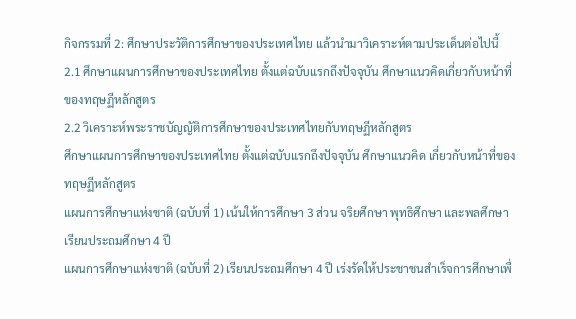กิจกรรมที่ 2: ศึกษาประวัติการศึกษาของประเทศไทย แล้วนำมาวิเคราะห์ตามประเด็นต่อไปนี้
2.1 ศึกษาแผนการศึกษาของประเทศไทย ตั้งแต่ฉบับแรกถึงปัจจุบัน ศึกษาแนวคิดเกี่ยวกับหน้าที่ของทฤษฏีหลักสูตร
2.2 วิเคราะห์พระราชบัญญัติการศึกษาของประเทศไทยกับทฤษฏีหลักสูตร
ศึกษาแผนการศึกษาของประเทศไทย ตั้งแต่ฉบับแรกถึงปัจจุบัน ศึกษาแนวคิด เกี่ยวกับหน้าที่ของทฤษฏีหลักสูตร
แผนการศึกษาแห่งชาติ (ฉบับที่ 1) เน้นให้การศึกษา 3 ส่วน จริยศึกษา พุทธิศึกษา และพลศึกษา เรียนประถมศึกษา 4 ปี
แผนการศึกษาแห่งชาติ (ฉบับที่ 2) เรียนประถมศึกษา 4 ปี เร่งรัดให้ประชาชนสำเร็จการศึกษาเพื่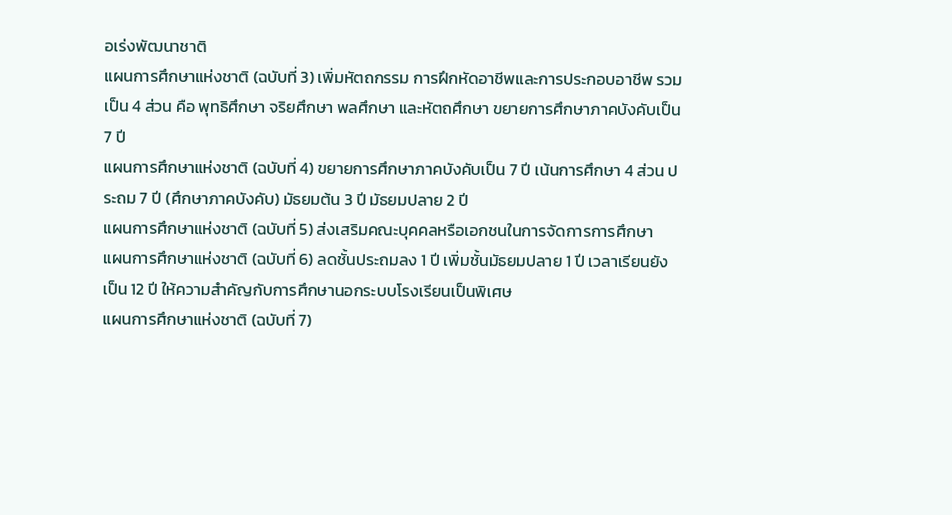อเร่งพัฒนาชาติ
แผนการศึกษาแห่งชาติ (ฉบับที่ 3) เพิ่มหัตถกรรม การฝึกหัดอาชีพและการประกอบอาชีพ รวมเป็น 4 ส่วน คือ พุทธิศึกษา จริยศึกษา พลศึกษา และหัตถศึกษา ขยายการศึกษาภาคบังคับเป็น 7 ปี
แผนการศึกษาแห่งชาติ (ฉบับที่ 4) ขยายการศึกษาภาคบังคับเป็น 7 ปี เน้นการศึกษา 4 ส่วน ประถม 7 ปี (ศึกษาภาคบังคับ) มัธยมต้น 3 ปี มัธยมปลาย 2 ปี
แผนการศึกษาแห่งชาติ (ฉบับที่ 5) ส่งเสริมคณะบุคคลหรือเอกชนในการจัดการการศึกษา
แผนการศึกษาแห่งชาติ (ฉบับที่ 6) ลดชั้นประถมลง 1 ปี เพิ่มชั้นมัธยมปลาย 1 ปี เวลาเรียนยังเป็น 12 ปี ให้ความสำคัญกับการศึกษานอกระบบโรงเรียนเป็นพิเศษ
แผนการศึกษาแห่งชาติ (ฉบับที่ 7)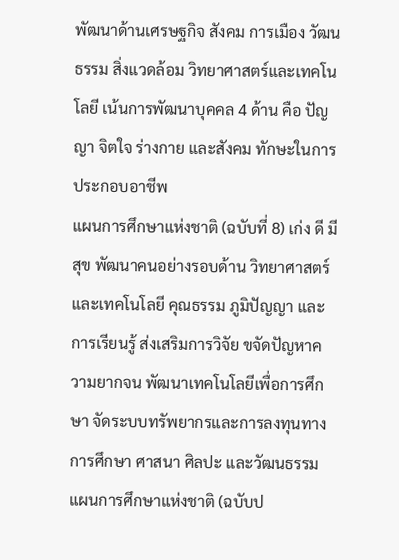พัฒนาด้านเศรษฐกิจ สังคม การเมือง วัฒนธรรม สิ่งแวดล้อม วิทยาศาสตร์และเทคโนโลยี เน้นการพัฒนาบุคคล 4 ด้าน คือ ปัญญา จิตใจ ร่างกาย และสังคม ทักษะในการประกอบอาชีพ
แผนการศึกษาแห่งชาติ (ฉบับที่ 8) เก่ง ดี มีสุข พัฒนาคนอย่างรอบด้าน วิทยาศาสตร์และเทคโนโลยี คุณธรรม ภูมิปัญญา และการเรียนรู้ ส่งเสริมการวิจัย ขจัดปัญหาความยากจน พัฒนาเทคโนโลยีเพื่อการศึกษา จัดระบบทรัพยากรและการลงทุนทางการศึกษา ศาสนา ศิลปะ และวัฒนธรรม
แผนการศึกษาแห่งชาติ (ฉบับป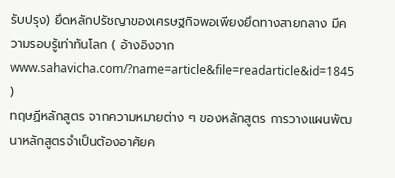รับปรุง) ยึดหลักปรัชญาของเศรษฐกิจพอเพียงยึดทางสายกลาง มีความรอบรู้เท่าทันโลก ( อ้างอิงจาก www.sahavicha.com/?name=article&file=readarticle&id=1845 )
ทฤษฏีหลักสูตร จากความหมายต่าง ๆ ของหลักสูตร การวางแผนพัฒนาหลักสูตรจำเป็นต้องอาศัยค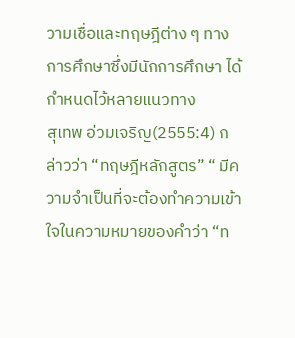วามเชื่อและทฤษฎีต่าง ๆ ทางการศึกษาซึ่งมีนักการศึกษา ได้กำหนดไว้หลายแนวทาง
สุเทพ อ่วมเจริญ(2555:4) กล่าวว่า “ทฤษฎีหลักสูตร” “ มีความจำเป็นที่จะต้องทำความเข้าใจในความหมายของคำว่า “ท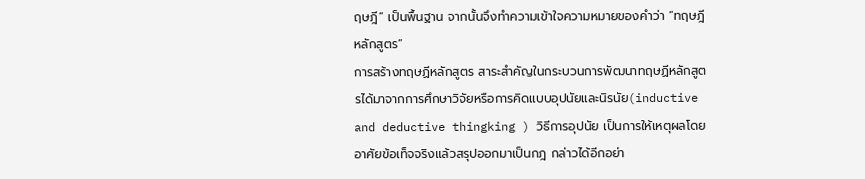ฤษฎี” เป็นพื้นฐาน จากนั้นจึงทำความเข้าใจความหมายของคำว่า “ทฤษฎีหลักสูตร”
การสร้างทฤษฏีหลักสูตร สาระสำคัญในกระบวนการพัฒนาทฤษฏีหลักสูตรได้มาจากการศึกษาวิจัยหรือการคิดแบบอุปนัยและนิรนัย(inductive and deductive thingking ) วิธีการอุปนัย เป็นการให้เหตุผลโดยอาศัยข้อเท็จจริงแล้วสรุปออกมาเป็นกฎ กล่าวได้อีกอย่า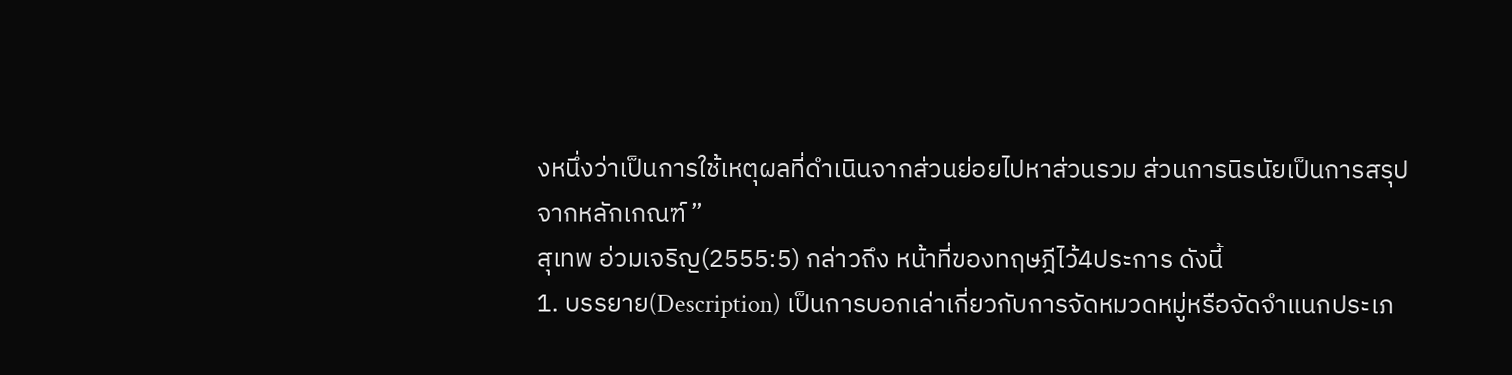งหนึ่งว่าเป็นการใช้เหตุผลที่ดำเนินจากส่วนย่อยไปหาส่วนรวม ส่วนการนิรนัยเป็นการสรุปจากหลักเกณฑ์ ”
สุเทพ อ่วมเจริญ(2555:5) กล่าวถึง หน้าที่ของทฤษฎีไว้4ประการ ดังนี้
1. บรรยาย(Description) เป็นการบอกเล่าเกี่ยวกับการจัดหมวดหมู่หรือจัดจำแนกประเภ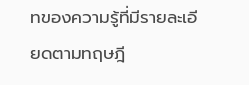ทของความรู้ที่มีรายละเอียดตามทฤษฎี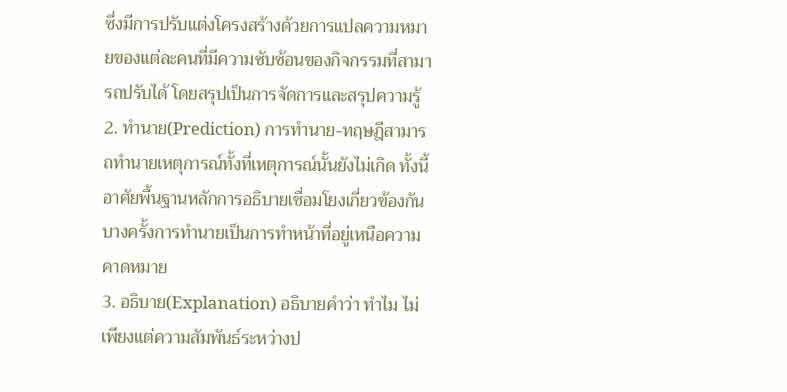ซึ่งมีการปรับแต่งโครงสร้างด้วยการแปลความหมายของแต่ละคนที่มีความซับซ้อนของกิจกรรมที่สามารถปรับได้ โดยสรุปเป็นการจัดการและสรุปความรู้
2. ทำนาย(Prediction) การทำนาย-ทฤษฎีสามารถทำนายเหตุการณ์ทั้งที่เหตุการณ์นั้นยังไม่เกิด ทั้งนี้อาศัยพื้นฐานหลักการอธิบายเชื่อมโยงเกี่ยวข้องกัน บางครั้งการทำนายเป็นการทำหน้าที่อยู่เหนือความคาดหมาย
3. อธิบาย(Explanation) อธิบายคำว่า ทำไม ไม่เพียงแต่ความสัมพันธ์ระหว่างป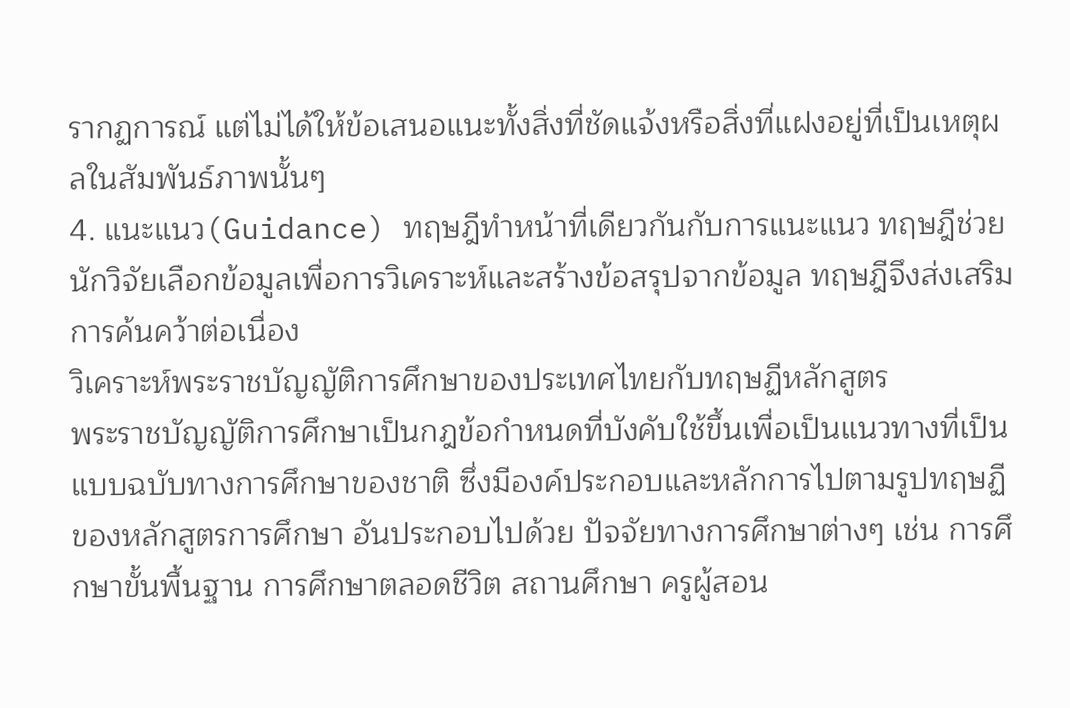รากฏการณ์ แต่ไม่ได้ให้ข้อเสนอแนะทั้งสิ่งที่ชัดแจ้งหรือสิ่งที่แฝงอยู่ที่เป็นเหตุผลในสัมพันธ์ภาพนั้นๆ
4. แนะแนว(Guidance) ทฤษฎีทำหน้าที่เดียวกันกับการแนะแนว ทฤษฎีช่วยนักวิจัยเลือกข้อมูลเพื่อการวิเคราะห์และสร้างข้อสรุปจากข้อมูล ทฤษฎีจึงส่งเสริมการค้นคว้าต่อเนื่อง
วิเคราะห์พระราชบัญญัติการศึกษาของประเทศไทยกับทฤษฏีหลักสูตร
พระราชบัญญัติการศึกษาเป็นกฎข้อกำหนดที่บังคับใช้ขึ้นเพื่อเป็นแนวทางที่เป็นแบบฉบับทางการศึกษาของชาติ ซึ่งมีองค์ประกอบและหลักการไปตามรูปทฤษฏีของหลักสูตรการศึกษา อันประกอบไปด้วย ปัจจัยทางการศึกษาต่างๆ เช่น การศึกษาขั้นพื้นฐาน การศึกษาตลอดชีวิต สถานศึกษา ครูผู้สอน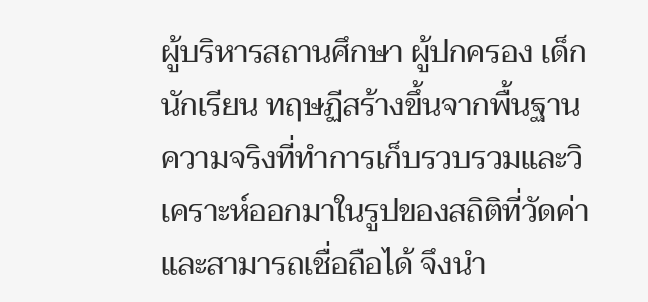ผู้บริหารสถานศึกษา ผู้ปกครอง เด็กนักเรียน ทฤษฏีสร้างขึ้นจากพื้นฐานความจริงที่ทำการเก็บรวบรวมและวิเคราะห์ออกมาในรูปของสถิติที่วัดค่าและสามารถเชื่อถือได้ จึงนำ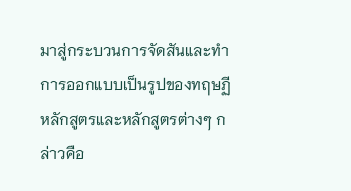มาสู่กระบวนการจัดสันและทำการออกแบบเป็นรูปของทฤษฏีหลักสูตรและหลักสูตรต่างๆ กล่าวคือ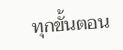ทุกขั้นตอน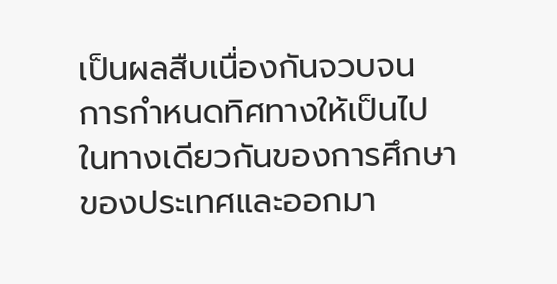เป็นผลสืบเนื่องกันจวบจน การกำหนดทิศทางให้เป็นไปในทางเดียวกันของการศึกษาของประเทศและออกมา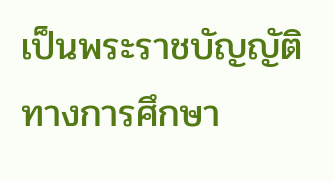เป็นพระราชบัญญัติทางการศึกษา